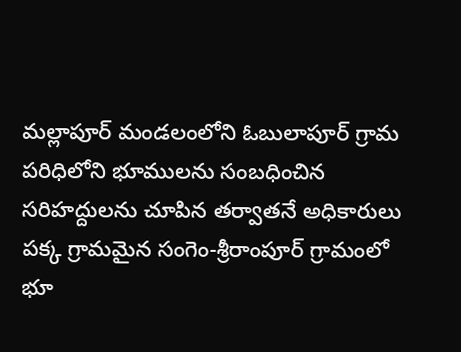మల్లాపూర్ మండలంలోని ఓబులాపూర్ గ్రామ పరిధిలోని భూములను సంబధించిన సరిహద్దులను చూపిన తర్వాతనే అధికారులు పక్క గ్రామమైన సంగెం-శ్రీరాంపూర్ గ్రామంలో భూ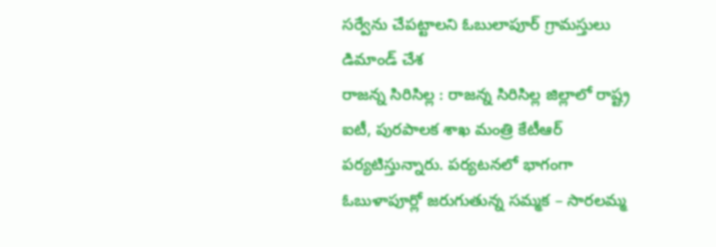సర్వేను చేపట్టాలని ఓబులాపూర్ గ్రామస్తులు డిమాండ్ చేశ
రాజన్న సిరిసిల్ల : రాజన్న సిరిసిల్ల జిల్లాలో రాష్ట్ర ఐటీ, పురపాలక శాఖ మంత్రి కేటీఆర్ పర్యటిస్తున్నారు. పర్యటనలో భాగంగా ఓబుళాపూర్లో జరుగుతున్న సమ్మక – సారలమ్మ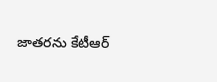జాతరను కేటీఆర్